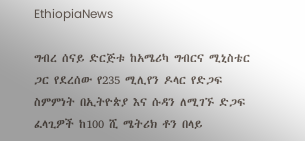EthiopiaNews

ግብረ ሰናይ ድርጅቱ ከአሜሪካ ግብርና ሚኒስቴር ጋር የደረሰው የ235 ሚሊየን ዶላር የድጋፍ ስምምነት በኢትዮጵያ እና ሱዳን ለሚገኙ ድጋፍ ፈላጊዎች ከ100 ሺ ሜትሪክ ቶን በላይ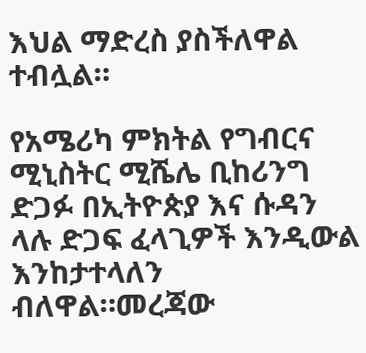እህል ማድረስ ያስችለዋል ተብሏል።

የአሜሪካ ምክትል የግብርና ሚኒስትር ሚሼሌ ቢከሪንግ ድጋፉ በኢትዮጵያ እና ሱዳን ላሉ ድጋፍ ፈላጊዎች እንዲውል እንከታተላለን ብለዋል።መረጃው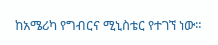ከአሜሪካ የግብርና ሚኒስቴር የተገኘ ነው።